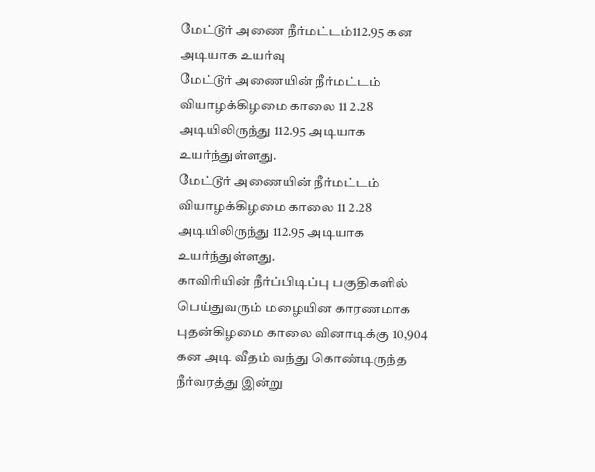மேட்டூர் அணை நீர்மட்டம்112.95 கன அடியாக உயர்வு
மேட்டூர் அணையின் நீர்மட்டம் வியாழக்கிழமை காலை 11 2.28 அடியிலிருந்து 112.95 அடியாக உயர்ந்துள்ளது.
மேட்டூர் அணையின் நீர்மட்டம் வியாழக்கிழமை காலை 11 2.28 அடியிலிருந்து 112.95 அடியாக உயர்ந்துள்ளது.
காவிரியின் நீர்ப்பிடிப்பு பகுதிகளில் பெய்துவரும் மழையின காரணமாக புதன்கிழமை காலை வினாடிக்கு 10,904 கன அடி வீதம் வந்து கொண்டிருந்த நீர்வரத்து இன்று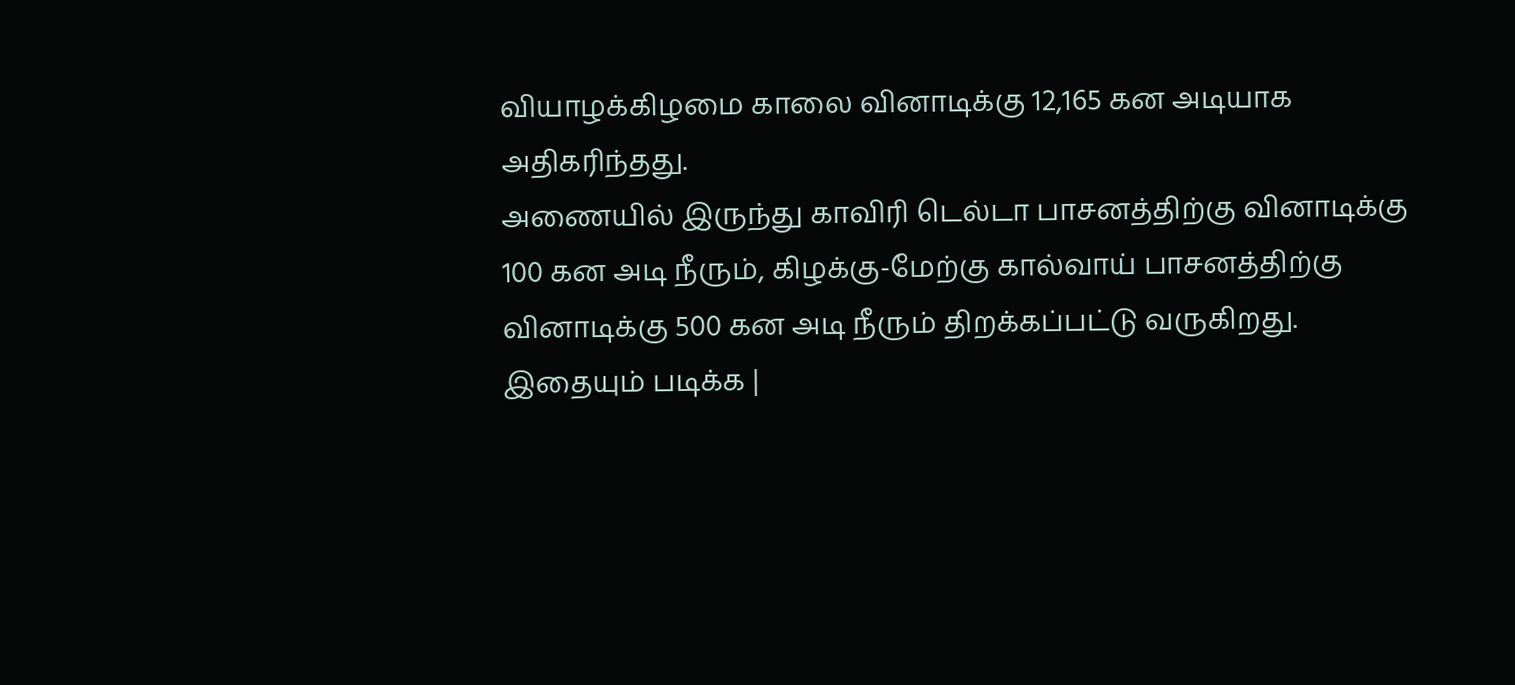வியாழக்கிழமை காலை வினாடிக்கு 12,165 கன அடியாக அதிகரிந்தது.
அணையில் இருந்து காவிரி டெல்டா பாசனத்திற்கு வினாடிக்கு 100 கன அடி நீரும், கிழக்கு-மேற்கு கால்வாய் பாசனத்திற்கு வினாடிக்கு 500 கன அடி நீரும் திறக்கப்பட்டு வருகிறது.
இதையும் படிக்க |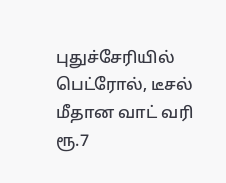புதுச்சேரியில் பெட்ரோல், டீசல் மீதான வாட் வரி ரூ.7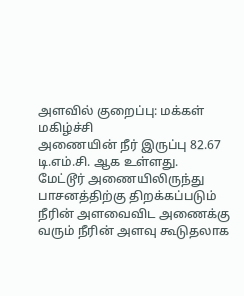அளவில் குறைப்பு: மக்கள் மகிழ்ச்சி
அணையின் நீர் இருப்பு 82.67 டி.எம்.சி. ஆக உள்ளது.
மேட்டூர் அணையிலிருந்து பாசனத்திற்கு திறக்கப்படும் நீரின் அளவைவிட அணைக்கு வரும் நீரின் அளவு கூடுதலாக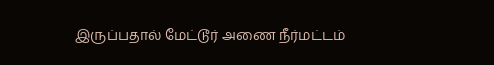இருப்பதால் மேட்டூர் அணை நீர்மட்டம்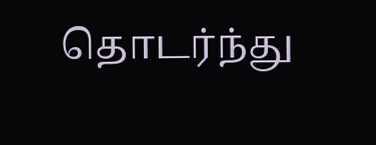தொடர்ந்து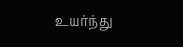உயர்ந்து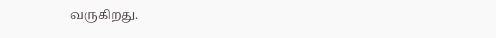வருகிறது.